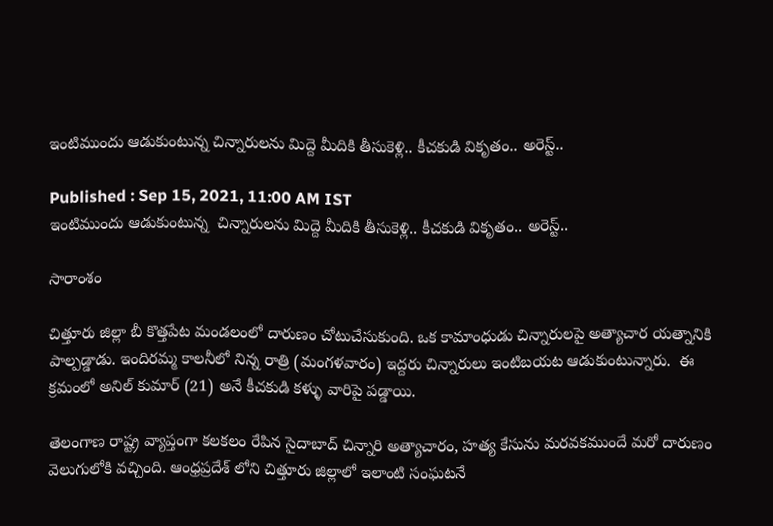ఇంటిముందు ఆడుకుంటున్న చిన్నారులను మిద్దె మీదికి తీసుకెళ్లి.. కీచకుడి వికృతం.. అరెస్ట్..

Published : Sep 15, 2021, 11:00 AM IST
ఇంటిముందు ఆడుకుంటున్న  చిన్నారులను మిద్దె మీదికి తీసుకెళ్లి.. కీచకుడి వికృతం.. అరెస్ట్..

సారాంశం

చిత్తూరు జిల్లా బీ కొత్తపేట మండలంలో దారుణం చోటుచేసుకుంది. ఒక కామాంధుడు చిన్నారులపై అత్యాచార యత్నానికి పాల్పడ్డాడు. ఇందిరమ్మ కాలనీలో నిన్న రాత్రి (మంగళవారం) ఇద్దరు చిన్నారులు ఇంటిబయట ఆడుకుంటున్నారు.  ఈ క్రమంలో అనిల్ కుమార్ (21) అనే కీచకుడి కళ్ళు వారిపై పడ్డాయి.

తెలంగాణ రాష్ట్ర వ్యాప్తంగా కలకలం రేపిన సైదాబాద్ చిన్నారి అత్యాచారం, హత్య కేసును మరవకముందే మరో దారుణం వెలుగులోకి వచ్చింది. ఆంధ్రప్రదేశ్ లోని చిత్తూరు జిల్లాలో ఇలాంటి సంఘటనే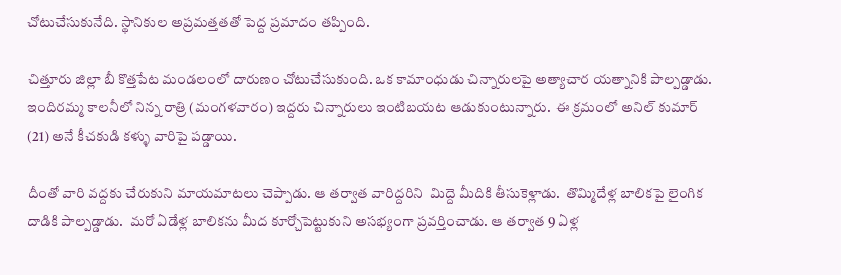చోటుచేసుకునేది. స్థానికుల అప్రమత్తతతో పెద్ద ప్రమాదం తప్పింది.

చిత్తూరు జిల్లా బీ కొత్తపేట మండలంలో దారుణం చోటుచేసుకుంది. ఒక కామాంధుడు చిన్నారులపై అత్యాచార యత్నానికి పాల్పడ్డాడు. ఇందిరమ్మ కాలనీలో నిన్న రాత్రి (మంగళవారం) ఇద్దరు చిన్నారులు ఇంటిబయట ఆడుకుంటున్నారు.  ఈ క్రమంలో అనిల్ కుమార్ (21) అనే కీచకుడి కళ్ళు వారిపై పడ్డాయి.

దీంతో వారి వద్దకు చేరుకుని మాయమాటలు చెప్పాడు. ఆ తర్వాత వారిద్దరిని  మిద్దె మీదికి తీసుకెళ్లాడు.  తొమ్మిదేళ్ల బాలికపై లైంగిక దాడికి పాల్పడ్డాడు.  మరో ఏడేళ్ల బాలికను మీద కూర్చోపెట్టుకుని అసభ్యంగా ప్రవర్తించాడు. ఆ తర్వాత 9 ఏళ్ల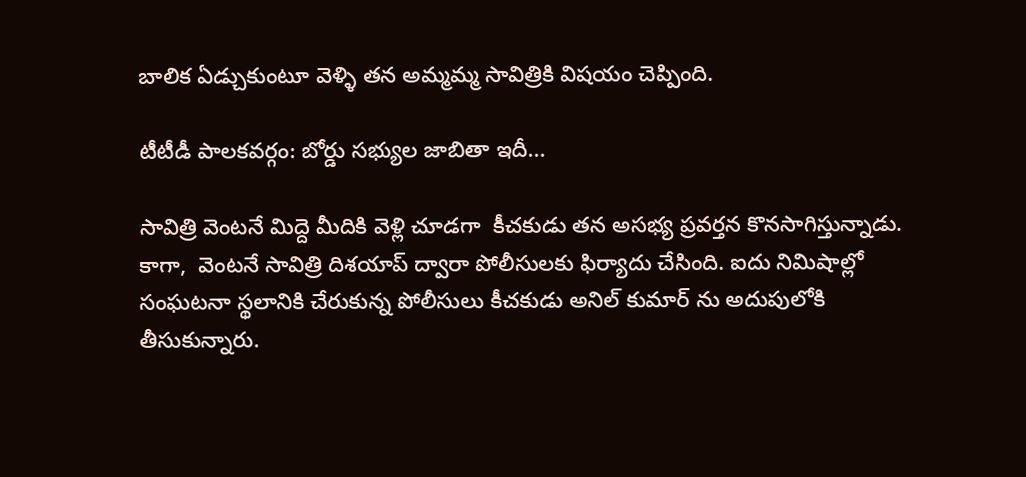బాలిక ఏడ్చుకుంటూ వెళ్ళి తన అమ్మమ్మ సావిత్రికి విషయం చెప్పింది.

టీటీడీ పాలకవర్గం: బోర్డు సభ్యుల జాబితా ఇదీ...

సావిత్రి వెంటనే మిద్దె మీదికి వెళ్లి చూడగా  కీచకుడు తన అసభ్య ప్రవర్తన కొనసాగిస్తున్నాడు.  కాగా,  వెంటనే సావిత్రి దిశయాప్ ద్వారా పోలీసులకు ఫిర్యాదు చేసింది. ఐదు నిమిషాల్లో  సంఘటనా స్థలానికి చేరుకున్న పోలీసులు కీచకుడు అనిల్ కుమార్ ను అదుపులోకి తీసుకున్నారు.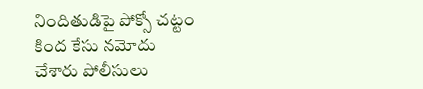నిందితుడిపై పోక్సో చట్టం కింద కేసు నమోదు చేశారు పోలీసులు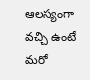ఆలస్యంగా వచ్చి ఉంటే మరో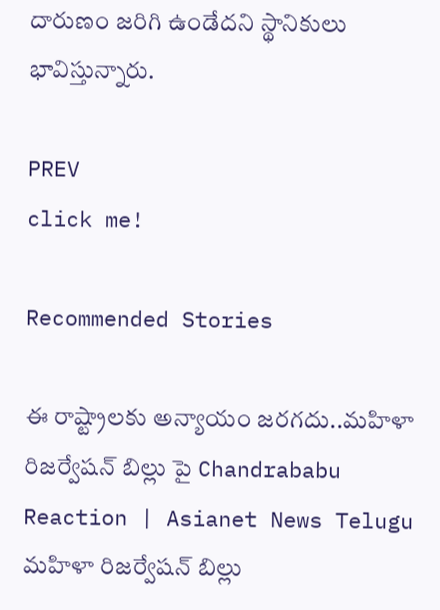దారుణం జరిగి ఉండేదని స్థానికులు భావిస్తున్నారు.

PREV
click me!

Recommended Stories

ఈ రాష్ట్రాలకు అన్యాయం జరగదు..మహిళా రిజర్వేషన్ బిల్లు పై Chandrababu Reaction | Asianet News Telugu
మహిళా రిజర్వేషన్ బిల్లు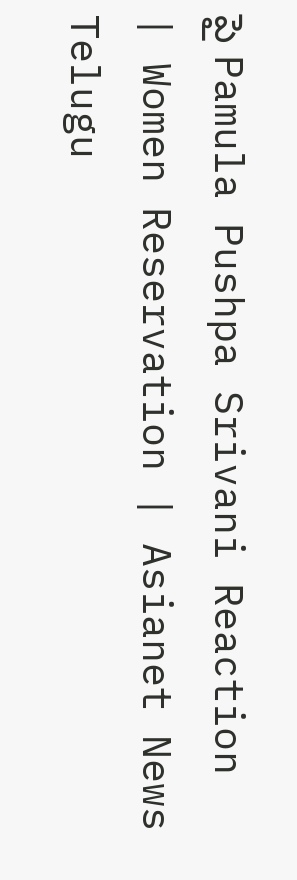పై Pamula Pushpa Srivani Reaction | Women Reservation | Asianet News Telugu